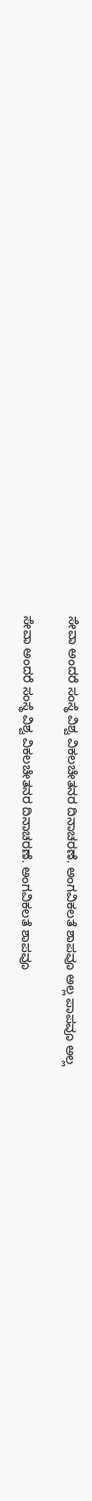ಸೇವಾ ಅಂದರೆ ಸಂಸ್ಥೆ ವಿಶ್ವ ವಿಕಲಚೇತನರ ದಿನಾಚರಣೆ. ಅಂಗವಿಕಲತೆ ಶಾಪವೂ ಅಲ್ಲ ಪಾಪವೂ ಅಲ್ಲ

ಸೇವಾ ಅಂದರೆ ಸಂಸ್ಥೆ ವಿಶ್ವ ವಿಕಲಚೇತನರ ದಿನಾಚರಣೆ. ಅಂಗವಿಕಲತೆ ಶಾಪವೂ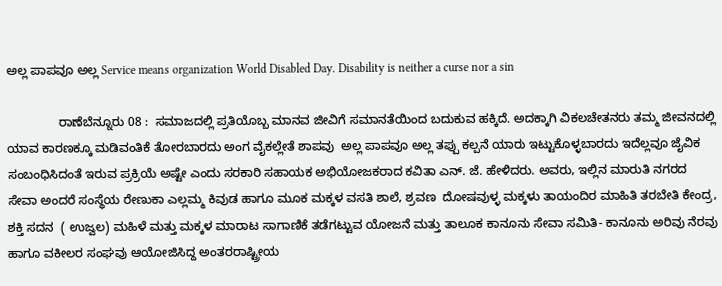ಅಲ್ಲ ಪಾಪವೂ ಅಲ್ಲ Service means organization World Disabled Day. Disability is neither a curse nor a sin

               ರಾಣೆಬೆನ್ನೂರು 08 :  ಸಮಾಜದಲ್ಲಿ ಪ್ರತಿಯೊಬ್ಬ ಮಾನವ ಜೀವಿಗೆ ಸಮಾನತೆಯಿಂದ ಬದುಕುವ ಹಕ್ಕಿದೆ. ಅದಕ್ಕಾಗಿ ವಿಕಲಚೇತನರು ತಮ್ಮ ಜೀವನದಲ್ಲಿ ಯಾವ ಕಾರಣಕ್ಕೂ ಮಡಿವಂತಿಕೆ ತೋರಬಾರದು ಅಂಗ ವೈಕಲ್ಲೇತೆ ಶಾಪವು  ಅಲ್ಲ ಪಾಪವೂ ಅಲ್ಲ ತಪ್ಪು ಕಲ್ಪನೆ ಯಾರು ಇಟ್ಟುಕೊಳ್ಳಬಾರದು ಇದೆಲ್ಲವೂ ಜೈವಿಕ ಸಂಬಂಧಿಸಿದಂತೆ ಇರುವ ಪ್ರಕ್ರಿಯೆ ಅಷ್ಟೇ ಎಂದು ಸರಕಾರಿ ಸಹಾಯಕ ಅಭಿಯೋಜಕರಾದ ಕವಿತಾ ಎನ್‌. ಜೆ. ಹೇಳಿದರು. ಅವರು, ಇಲ್ಲಿನ ಮಾರುತಿ ನಗರದ ಸೇವಾ ಅಂದರೆ ಸಂಸ್ಥೆಯ ರೇಣುಕಾ ಎಲ್ಲಮ್ಮ ಕಿವುಡ ಹಾಗೂ ಮೂಕ ಮಕ್ಕಳ ವಸತಿ ಶಾಲೆ, ಶ್ರವಣ  ದೋಷವುಳ್ಳ ಮಕ್ಕಳು ತಾಯಂದಿರ ಮಾಹಿತಿ ತರಬೇತಿ ಕೇಂದ್ರ, ಶಕ್ತಿ ಸದನ  ( ಉಜ್ವಲ) ಮಹಿಳೆ ಮತ್ತು ಮಕ್ಕಳ ಮಾರಾಟ ಸಾಗಾಣಿಕೆ ತಡೆಗಟ್ಟುವ ಯೋಜನೆ ಮತ್ತು ತಾಲೂಕ ಕಾನೂನು ಸೇವಾ ಸಮಿತಿ- ಕಾನೂನು ಅರಿವು ನೆರವು ಹಾಗೂ ವಕೀಲರ ಸಂಘವು ಆಯೋಜಿಸಿದ್ದ ಅಂತರರಾಷ್ಟ್ರೀಯ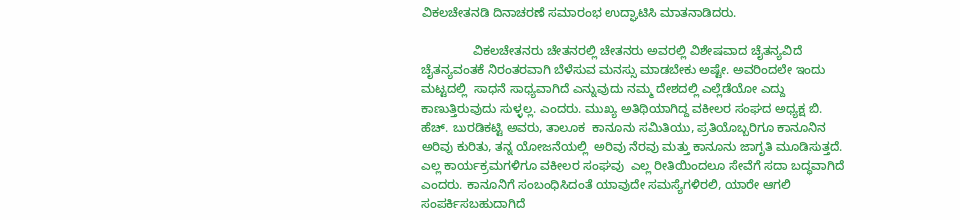ವಿಕಲಚೇತನಡಿ ದಿನಾಚರಣೆ ಸಮಾರಂಭ ಉದ್ಘಾಟಿಸಿ ಮಾತನಾಡಿದರು.

               ವಿಕಲಚೇತನರು ಚೇತನರಲ್ಲಿ ಚೇತನರು ಅವರಲ್ಲಿ ವಿಶೇಷವಾದ ಚೈತನ್ಯವಿದೆ ಚೈತನ್ಯವಂತಕೆ ನಿರಂತರವಾಗಿ ಬೆಳೆಸುವ ಮನಸ್ಸು ಮಾಡಬೇಕು ಅಷ್ಟೇ. ಅವರಿಂದಲೇ ಇಂದು ಮಟ್ಟದಲ್ಲಿ  ಸಾಧನೆ ಸಾಧ್ಯವಾಗಿದೆ ಎನ್ನುವುದು ನಮ್ಮ ದೇಶದಲ್ಲಿ ಎಲ್ಲೆಡೆಯೋ ಎದ್ದು ಕಾಣುತ್ತಿರುವುದು ಸುಳ್ಳಲ್ಲ. ಎಂದರು. ಮುಖ್ಯ ಅತಿಥಿಯಾಗಿದ್ದ ವಕೀಲರ ಸಂಘದ ಅಧ್ಯಕ್ಷ ಬಿ. ಹೆಚ್‌. ಬುರಡಿಕಟ್ಟಿ ಅವರು, ತಾಲೂಕ  ಕಾನೂನು ಸಮಿತಿಯು, ಪ್ರತಿಯೊಬ್ಬರಿಗೂ ಕಾನೂನಿನ ಅರಿವು ಕುರಿತು, ತನ್ನ ಯೋಜನೆಯಲ್ಲಿ  ಅರಿವು ನೆರವು ಮತ್ತು ಕಾನೂನು ಜಾಗೃತಿ ಮೂಡಿಸುತ್ತದೆ. ಎಲ್ಲ ಕಾರ್ಯಕ್ರಮಗಳಿಗೂ ವಕೀಲರ ಸಂಘವು  ಎಲ್ಲ ರೀತಿಯಿಂದಲೂ ಸೇವೆಗೆ ಸದಾ ಬದ್ಧವಾಗಿದೆ ಎಂದರು. ಕಾನೂನಿಗೆ ಸಂಬಂಧಿಸಿದಂತೆ ಯಾವುದೇ ಸಮಸ್ಯೆಗಳಿರಲಿ, ಯಾರೇ ಆಗಲಿ ಸಂಪರ್ಕಿಸಬಹುದಾಗಿದೆ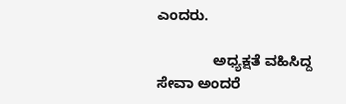ಎಂದರು.

              ಅಧ್ಯಕ್ಷತೆ ವಹಿಸಿದ್ದ ಸೇವಾ ಅಂದರೆ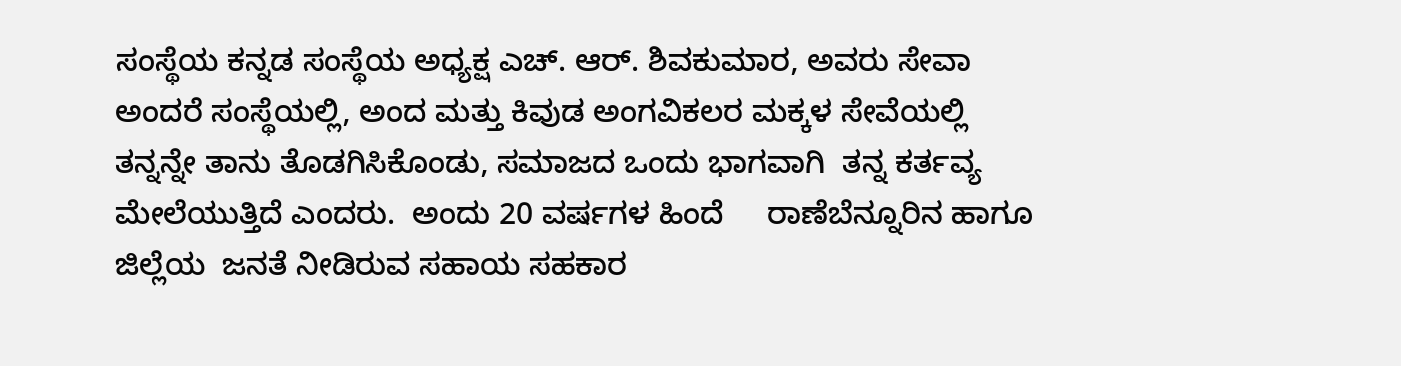ಸಂಸ್ಥೆಯ ಕನ್ನಡ ಸಂಸ್ಥೆಯ ಅಧ್ಯಕ್ಷ ಎಚ್‌. ಆರ್‌. ಶಿವಕುಮಾರ, ಅವರು ಸೇವಾ ಅಂದರೆ ಸಂಸ್ಥೆಯಲ್ಲಿ, ಅಂದ ಮತ್ತು ಕಿವುಡ ಅಂಗವಿಕಲರ ಮಕ್ಕಳ ಸೇವೆಯಲ್ಲಿ ತನ್ನನ್ನೇ ತಾನು ತೊಡಗಿಸಿಕೊಂಡು, ಸಮಾಜದ ಒಂದು ಭಾಗವಾಗಿ  ತನ್ನ ಕರ್ತವ್ಯ ಮೇಲೆಯುತ್ತಿದೆ ಎಂದರು.  ಅಂದು 20 ವರ್ಷಗಳ ಹಿಂದೆ     ರಾಣೆಬೆನ್ನೂರಿನ ಹಾಗೂ ಜಿಲ್ಲೆಯ  ಜನತೆ ನೀಡಿರುವ ಸಹಾಯ ಸಹಕಾರ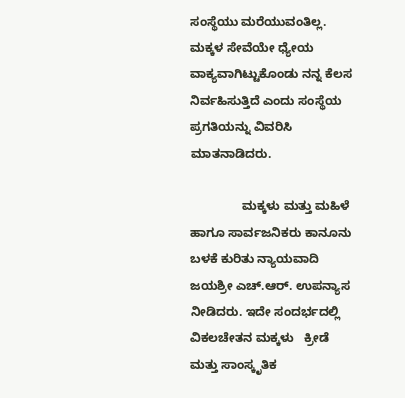ಸಂಸ್ಥೆಯು ಮರೆಯುವಂತಿಲ್ಲ. ಮಕ್ಕಳ ಸೇವೆಯೇ ಧ್ಯೇಯ  ವಾಕ್ಯವಾಗಿಟ್ಟುಕೊಂಡು ನನ್ನ ಕೆಲಸ ನಿರ್ವಹಿಸುತ್ತಿದೆ ಎಂದು ಸಂಸ್ಥೆಯ ಪ್ರಗತಿಯನ್ನು ವಿವರಿಸಿ ಮಾತನಾಡಿದರು.

               ಮಕ್ಕಳು ಮತ್ತು ಮಹಿಳೆ ಹಾಗೂ ಸಾರ್ವಜನಿಕರು ಕಾನೂನು ಬಳಕೆ ಕುರಿತು ನ್ಯಾಯವಾದಿ ಜಯಶ್ರೀ ಎಚ್‌.ಆರ್‌. ಉಪನ್ಯಾಸ ನೀಡಿದರು. ಇದೇ ಸಂದರ್ಭದಲ್ಲಿ ವಿಕಲಚೇತನ ಮಕ್ಕಳು   ಕ್ರೀಡೆ ಮತ್ತು ಸಾಂಸ್ಕೃತಿಕ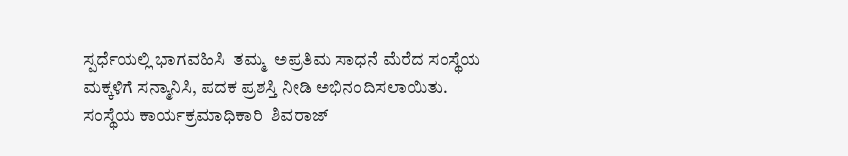ಸ್ಪರ್ಧೆಯಲ್ಲಿ ಭಾಗವಹಿಸಿ  ತಮ್ಮ  ಅಪ್ರತಿಮ ಸಾಧನೆ ಮೆರೆದ ಸಂಸ್ಥೆಯ ಮಕ್ಕಳಿಗೆ ಸನ್ಮಾನಿಸಿ, ಪದಕ ಪ್ರಶಸ್ತಿ ನೀಡಿ ಅಭಿನಂದಿಸಲಾಯಿತು. ಸಂಸ್ಥೆಯ ಕಾರ್ಯಕ್ರಮಾಧಿಕಾರಿ  ಶಿವರಾಜ್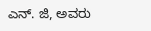ಎನ್‌. ಜಿ, ಅವರು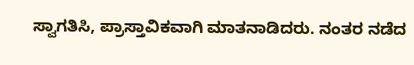ಸ್ವಾಗತಿಸಿ, ಪ್ರಾಸ್ತಾವಿಕವಾಗಿ ಮಾತನಾಡಿದರು. ನಂತರ ನಡೆದ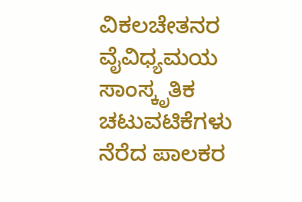ವಿಕಲಚೇತನರ ವೈವಿಧ್ಯಮಯ ಸಾಂಸ್ಕೃತಿಕ ಚಟುವಟಿಕೆಗಳು ನೆರೆದ ಪಾಲಕರ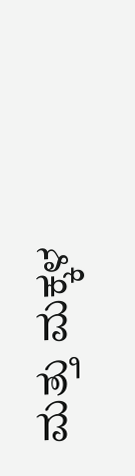ಮತ್ತು ಮಕ್ಕಳ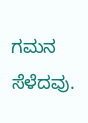ಗಮನ ಸೆಳೆದವು.